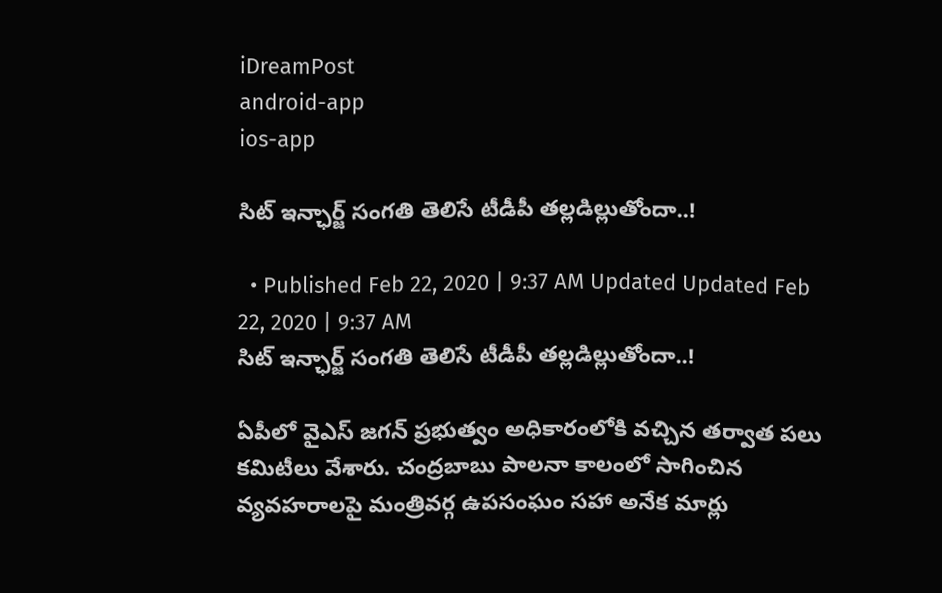iDreamPost
android-app
ios-app

సిట్ ఇన్ఛార్జ్ సంగ‌తి తెలిసే టీడీపీ త‌ల్ల‌డిల్లుతోందా..!

  • Published Feb 22, 2020 | 9:37 AM Updated Updated Feb 22, 2020 | 9:37 AM
సిట్ ఇన్ఛార్జ్ సంగ‌తి తెలిసే టీడీపీ త‌ల్ల‌డిల్లుతోందా..!

ఏపీలో వైఎస్ జ‌గ‌న్ ప్ర‌భుత్వం అధికారంలోకి వ‌చ్చిన త‌ర్వాత ప‌లు క‌మిటీలు వేశారు. చంద్ర‌బాబు పాల‌నా కాలంలో సాగించిన వ్య‌వ‌హ‌రాల‌పై మంత్రివ‌ర్గ ఉప‌సంఘం స‌హా అనేక మార్లు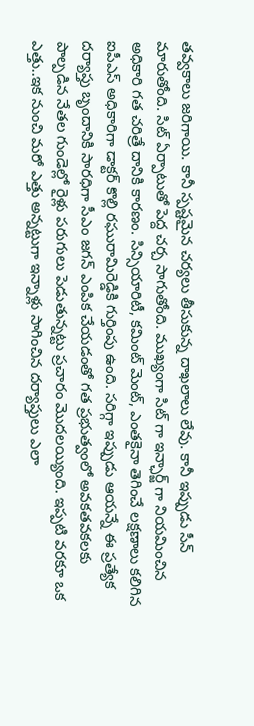త‌వ్వ‌కాలు జ‌రిగాయి. కానీ స్ప‌ష్ట‌మైన చ‌ర్య‌లు తీసుకున్న దాఖ‌లాలు లేవు. కానీ ఇప్పుడు సీన్ మారుతోంది. సిట్ ఏర్పాటుతో పెద్ద చ‌ర్చ సాగుతోంది. ముఖ్యంగా సిట్ గా ఇన్ఛార్జ్ గా నియ‌మించిన అధికారి గ‌త చ‌రిత్రే దానికి కార‌ణం. సిన్సియారిటీ, క‌మింట్ మెంట్, ఎంత‌కైనా తెగించే ల‌క్ష‌ణాలు క‌లిగిన ఐపీఎస్ అధికారిగా డాక్ట‌ర్ కొల్లి ర‌ఘురామిరెడ్డికి గుర్తింపు ఉంది. స‌రిగ్గా ఇప్పుడు ఆయ‌న్నే ఈ ప్ర‌త్యేక ద‌ర్యాప్తు బృందానికి సార‌ధిగా సీఎం జ‌గ‌న్ ఎంపిక చేయ‌డంతో గ‌త ప్ర‌భుత్వంలో అవ‌క‌త‌వ‌కల‌కు పాల్ప‌డిన నేత‌ల గుండెల్లో రైళ్లు ప‌రుగులు పెడుతున్న‌ట్టు ప్ర‌చారం మొద‌ల‌య్యింది. ఇప్ప‌టి వ‌ర‌కూ ఒక ఎత్తు..ఇక నుంచి మ‌రో ఎత్తు అన్న‌ట్టుగా ఇన్నాళ్లు సాగించిన ద‌ర్యాప్తులు ఎలా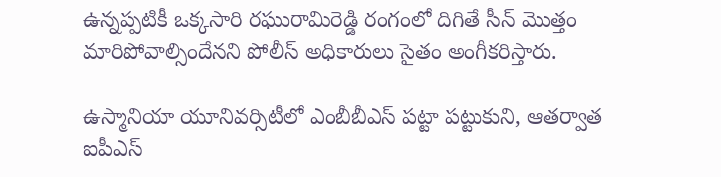ఉన్న‌ప్ప‌టికీ ఒక్క‌సారి ర‌ఘురామిరెడ్డి రంగంలో దిగితే సీన్ మొత్తం మారిపోవాల్సిందేన‌ని పోలీస్ అధికారులు సైతం అంగీక‌రిస్తారు.

ఉస్మానియా యూనివ‌ర్సిటీలో ఎంబీబీఎస్ ప‌ట్టా ప‌ట్టుకుని, ఆత‌ర్వాత ఐపీఎస్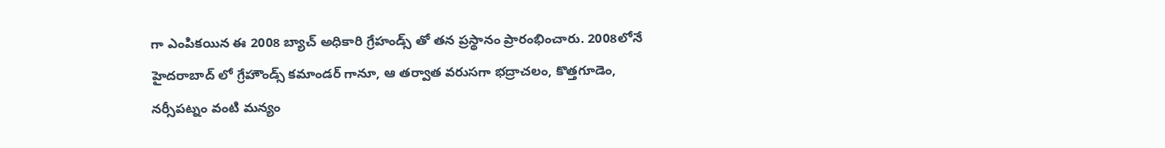గా ఎంపిక‌యిన ఈ 2008 బ్యాచ్ అధికారి గ్రేహండ్స్ తో త‌న ప్ర‌స్థానం ప్రారంభించారు. 2008లోనే హైద‌రాబాద్ లో గ్రేహౌండ్స్ కమాండ‌ర్ గానూ, ఆ త‌ర్వాత వ‌రుస‌గా భ‌ద్రాచ‌లం, కొత్త‌గూడెం, న‌ర్సీప‌ట్నం వంటి మ‌న్యం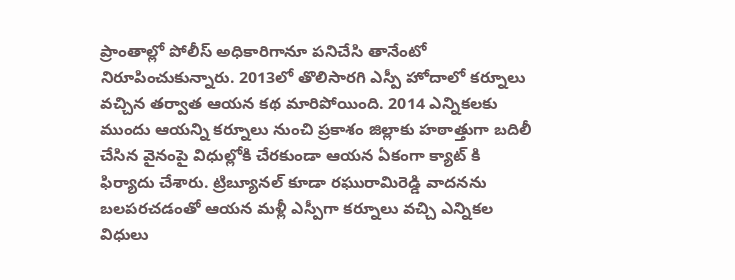ప్రాంతాల్లో పోలీస్ అధికారిగానూ ప‌నిచేసి తానేంటో నిరూపించుకున్నారు. 2013లో తొలిసార‌గి ఎస్పీ హోదాలో క‌ర్నూలు వ‌చ్చిన త‌ర్వాత ఆయ‌న క‌థ మారిపోయింది. 2014 ఎన్నిక‌ల‌కు ముందు ఆయ‌న్ని క‌ర్నూలు నుంచి ప్ర‌కాశం జిల్లాకు హ‌ఠాత్తుగా బ‌దిలీ చేసిన వైనంపై విధుల్లోకి చేర‌కుండా ఆయ‌న ఏకంగా క్యాట్ కి ఫిర్యాదు చేశారు. ట్రిబ్యూన‌ల్ కూడా ర‌ఘురామిరెడ్డి వాద‌న‌ను బ‌ల‌ప‌ర‌చ‌డంతో ఆయ‌న మ‌ళ్లీ ఎస్పీగా క‌ర్నూలు వ‌చ్చి ఎన్నిక‌ల విధులు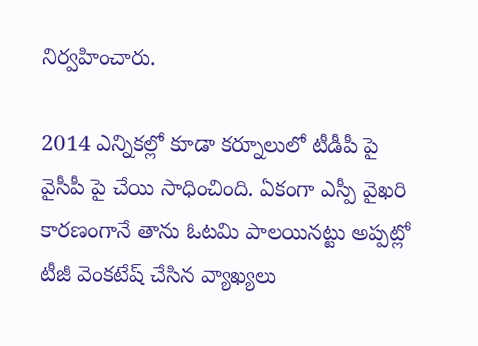నిర్వ‌హించారు.

2014 ఎన్నిక‌ల్లో కూడా క‌ర్నూలులో టీడీపీ పై వైసీపీ పై చేయి సాధించింది. ఏకంగా ఎస్పీ వైఖ‌రి కార‌ణంగానే తాను ఓట‌మి పాల‌యిన‌ట్టు అప్ప‌ట్లో టీజీ వెంక‌టేష్ చేసిన వ్యాఖ్య‌లు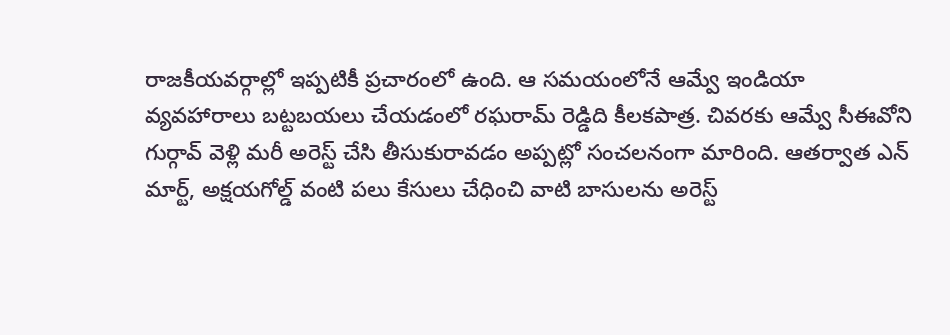రాజ‌కీయ‌వ‌ర్గాల్లో ఇప్ప‌టికీ ప్ర‌చారంలో ఉంది. ఆ స‌మ‌యంలోనే ఆమ్వే ఇండియా వ్య‌వ‌హారాలు బ‌ట్ట‌బ‌య‌లు చేయ‌డంలో ర‌ఘ‌రామ్ రెడ్డిది కీల‌క‌పాత్ర‌. చివ‌ర‌కు ఆమ్వే సీఈవోని గుర్గావ్ వెళ్లి మ‌రీ అరెస్ట్ చేసి తీసుకురావ‌డం అప్ప‌ట్లో సంచ‌ల‌నంగా మారింది. ఆత‌ర్వాత ఎన్ మార్ట్, అక్ష‌య‌గోల్డ్ వంటి ప‌లు కేసులు చేధించి వాటి బాసుల‌ను అరెస్ట్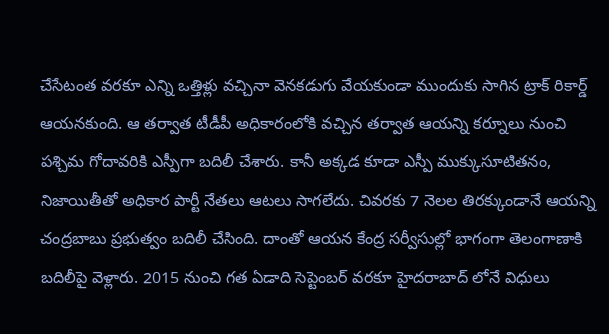చేసేటంత వ‌ర‌కూ ఎన్ని ఒత్తిళ్లు వ‌చ్చినా వెన‌క‌డుగు వేయ‌కుండా ముందుకు సాగిన ట్రాక్ రికార్డ్ ఆయ‌న‌కుంది. ఆ త‌ర్వాత టీడీపీ అధికారంలోకి వ‌చ్చిన త‌ర్వాత ఆయ‌న్ని క‌ర్నూలు నుంచి ప‌శ్చిమ గోదావ‌రికి ఎస్పీగా బ‌దిలీ చేశారు. కానీ అక్క‌డ కూడా ఎస్పీ ముక్కుసూటిత‌నం, నిజాయితీతో అధికార పార్టీ నేత‌లు ఆట‌లు సాగ‌లేదు. చివ‌ర‌కు 7 నెల‌ల తిర‌క్కుండానే ఆయ‌న్ని చంద్ర‌బాబు ప్ర‌భుత్వం బ‌దిలీ చేసింది. దాంతో ఆయ‌న కేంద్ర స‌ర్వీసుల్లో భాగంగా తెలంగాణాకి బ‌దిలీపై వెళ్లారు. 2015 నుంచి గ‌త ఏడాది సెప్టెంబ‌ర్ వ‌ర‌కూ హైద‌రాబాద్ లోనే విధులు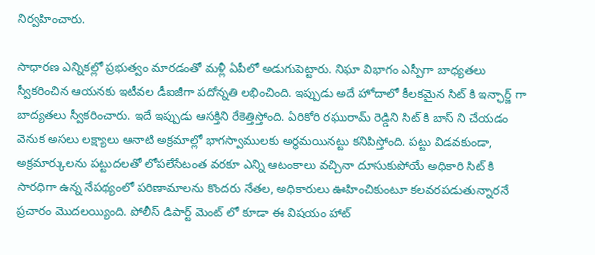నిర్వ‌హించారు.

సాధార‌ణ ఎన్నిక‌ల్లో ప్ర‌భుత్వం మార‌డంతో మ‌ళ్లీ ఏపీలో అడుగుపెట్టారు. నిఘా విభాగం ఎస్పీగా బాధ్య‌త‌లు స్వీక‌రించిన ఆయ‌న‌కు ఇటీవ‌ల డీఐజీగా ప‌దోన్న‌తి ల‌భించింది. ఇప్పుడు అదే హోదాలో కీల‌క‌మైన సిట్ కి ఇన్ఛార్జ్ గా బాద్య‌త‌లు స్వీక‌రించారు. ఇదే ఇప్పుడు ఆస‌క్తిని రేకెత్తిస్తోంది. ఏరికోరి ర‌ఘురామ్ రెడ్డిని సిట్ కి బాస్ ని చేయ‌డం వెనుక అస‌లు ల‌క్ష్యాలు ఆనాటి అక్ర‌మాల్లో భాగ‌స్వాముల‌కు అర్థ‌మ‌యిన‌ట్టు క‌నిపిస్తోంది. ప‌ట్టు విడ‌వ‌కుండా, అక్ర‌మార్కుల‌ను ప‌ట్టుద‌ల‌తో లోప‌లేసేటంత వ‌ర‌కూ ఎన్ని ఆటంకాలు వ‌చ్చినా దూసుకుపోయే అధికారి సిట్ కి సార‌ధిగా ఉన్న నేప‌థ్యంలో ప‌రిణామాల‌ను కొంద‌రు నేత‌ల‌, అధికారులు ఊహించికుంటూ క‌ల‌వ‌ర‌పడుతున్నార‌నే ప్ర‌చారం మొద‌ల‌య్యింది. పోలీస్ డిపార్ట్ మెంట్ లో కూడా ఈ విష‌యం హాట్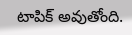టాపిక్ అవుతోంది.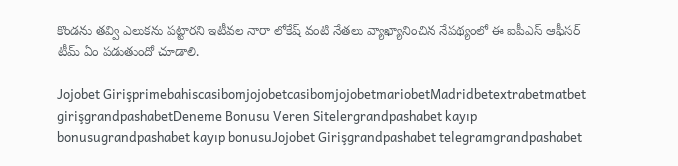కొండ‌ను త‌వ్వి ఎలుక‌ను ప‌ట్టార‌ని ఇటీవ‌ల నారా లోకేష్ వంటి నేత‌లు వ్యాఖ్యానించిన నేప‌థ్యంలో ఈ ఐపీఎస్ ఆఫీస‌ర్ టీమ్ ఏం ప‌డుతుందో చూడాలి.

Jojobet GirişprimebahiscasibomjojobetcasibomjojobetmariobetMadridbetextrabetmatbet girişgrandpashabetDeneme Bonusu Veren Sitelergrandpashabet kayıp bonusugrandpashabet kayıp bonusuJojobet Girişgrandpashabet telegramgrandpashabet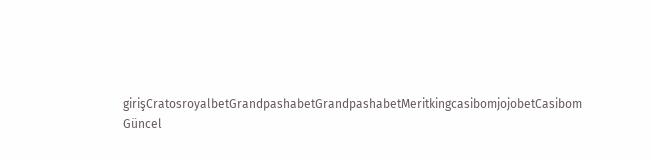girişCratosroyalbetGrandpashabetGrandpashabetMeritkingcasibomjojobetCasibom Güncel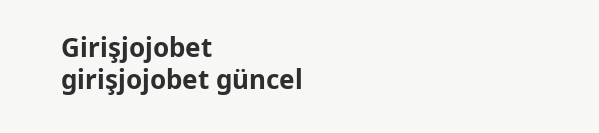Girişjojobet girişjojobet güncel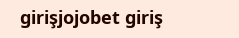girişjojobet giriş